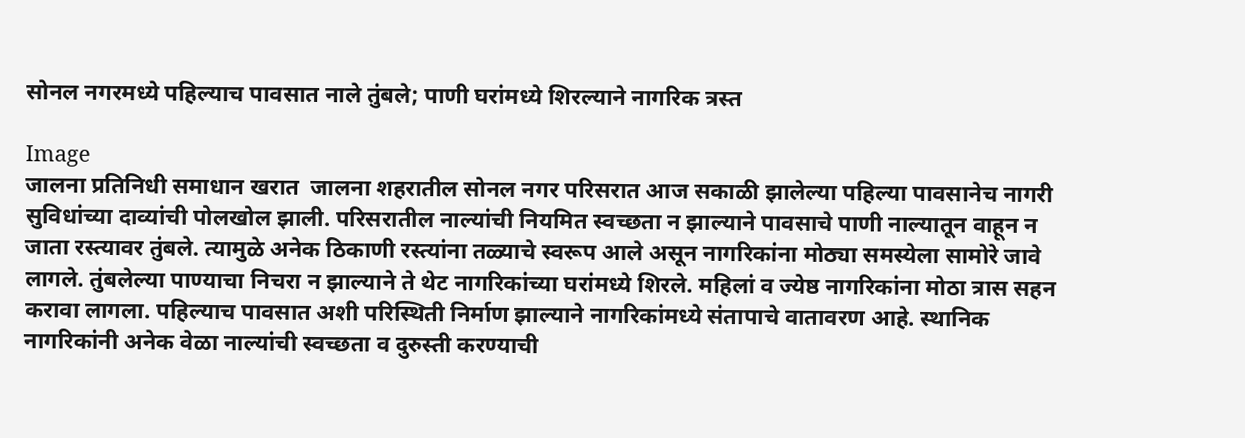सोनल नगरमध्ये पहिल्याच पावसात नाले तुंबले; पाणी घरांमध्ये शिरल्याने नागरिक त्रस्त

Image
जालना प्रतिनिधी समाधान खरात  जालना शहरातील सोनल नगर परिसरात आज सकाळी झालेल्या पहिल्या पावसानेच नागरी सुविधांच्या दाव्यांची पोलखोल झाली. परिसरातील नाल्यांची नियमित स्वच्छता न झाल्याने पावसाचे पाणी नाल्यातून वाहून न जाता रस्त्यावर तुंबले. त्यामुळे अनेक ठिकाणी रस्त्यांना तळ्याचे स्वरूप आले असून नागरिकांना मोठ्या समस्येला सामोरे जावे लागले. तुंबलेल्या पाण्याचा निचरा न झाल्याने ते थेट नागरिकांच्या घरांमध्ये शिरले. महिलां व ज्येष्ठ नागरिकांना मोठा त्रास सहन करावा लागला. पहिल्याच पावसात अशी परिस्थिती निर्माण झाल्याने नागरिकांमध्ये संतापाचे वातावरण आहे. स्थानिक नागरिकांनी अनेक वेळा नाल्यांची स्वच्छता व दुरुस्ती करण्याची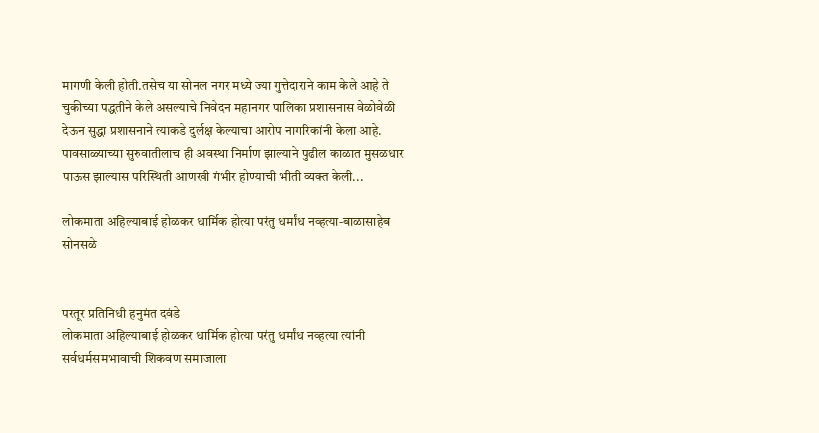मागणी केली होती.तसेच या सोनल नगर मध्ये ज्या गुत्तेदाराने काम केले आहे ते चुकीच्या पद्धतीने केले असल्याचे निवेदन महानगर पालिका प्रशासनास वेळोवेळी देऊन सुद्धा प्रशासनाने त्याकडे दुर्लक्ष केल्याचा आरोप नागरिकांनी केला आहे. पावसाळ्याच्या सुरुवातीलाच ही अवस्था निर्माण झाल्याने पुढील काळात मुसळधार पाऊस झाल्यास परिस्थिती आणखी गंभीर होण्याची भीती व्यक्त केली...

लोकमाता अहिल्याबाई होळकर धार्मिक होत्या परंतु धर्मांध नव्हत्या-बाळासाहेब सोनसळे


परतूर प्रतिनिधी हनुमंत दवंडे
लोकमाता अहिल्याबाई होळकर धार्मिक होत्या परंतु धर्मांध नव्हत्या त्यांनी सर्वधर्मसमभावाची शिकवण समाजाला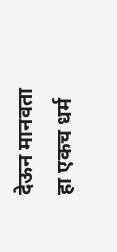देऊन मानवता हा एकच धर्म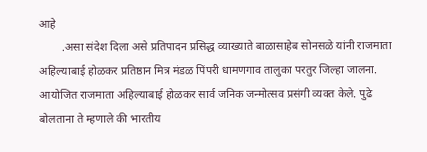आहे
        .असा संदेश दिला असे प्रतिपादन प्रसिद्ध व्याख्याते बाळासाहेब सोनसळे यांनी राजमाता अहिल्याबाई होळकर प्रतिष्ठान मित्र मंडळ पिंपरी धामणगाव तालुका परतुर जिल्हा जालना. आयोजित राजमाता अहिल्याबाई होळकर सार्व जनिक जन्मोत्सव प्रसंगी व्यक्त केले. पुढे बोलताना ते म्हणाले की भारतीय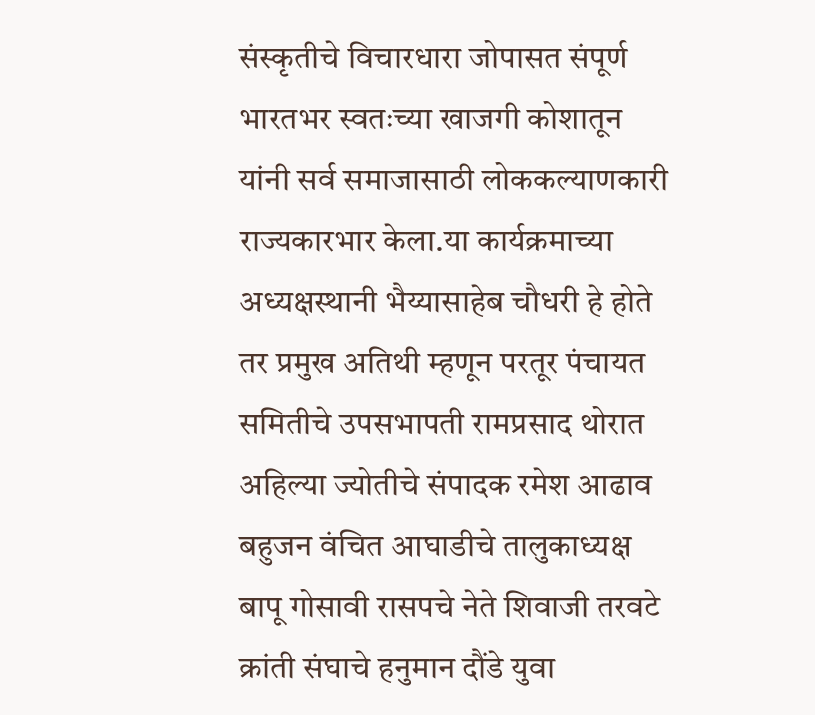संस्कृतीचे विचारधारा जोपासत संपूर्ण भारतभर स्वतःच्या खाजगी कोशातून यांनी सर्व समाजासाठी लोककल्याणकारी राज्यकारभार केला.या कार्यक्रमाच्या अध्यक्षस्थानी भैय्यासाहेब चौधरी हे होते तर प्रमुख अतिथी म्हणून परतूर पंचायत समितीचे उपसभापती रामप्रसाद थोरात अहिल्या ज्योतीचे संपादक रमेश आढाव बहुजन वंचित आघाडीचे तालुकाध्यक्ष बापू गोसावी रासपचे नेते शिवाजी तरवटे क्रांती संघाचे हनुमान दौंडे युवा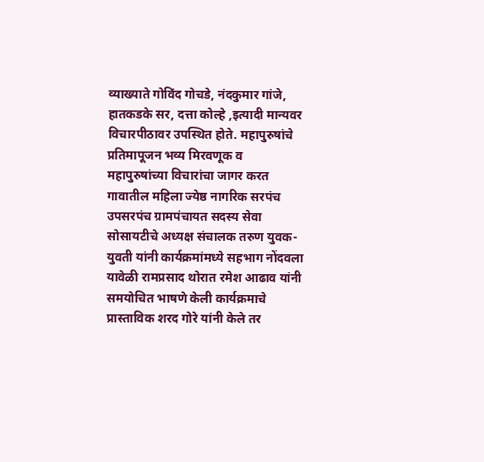व्याख्याते गोविंद गोचडे, नंदकुमार गांजे, हातकडके सर, दत्ता कोल्हे ,इत्यादी मान्यवर विचारपीठावर उपस्थित होते. महापुरुषांचे प्रतिमापूजन भव्य मिरवणूक व महापुरुषांच्या विचारांचा जागर करत गावातील महिला ज्येष्ठ नागरिक सरपंच उपसरपंच ग्रामपंचायत सदस्य सेवा सोसायटीचे अध्यक्ष संचालक तरुण युवक-युवती यांनी कार्यक्रमांमध्ये सहभाग नोंदवला यावेळी रामप्रसाद थोरात रमेश आढाव यांनी समयोचित भाषणे केली कार्यक्रमाचे प्रास्ताविक शरद गोरे यांनी केले तर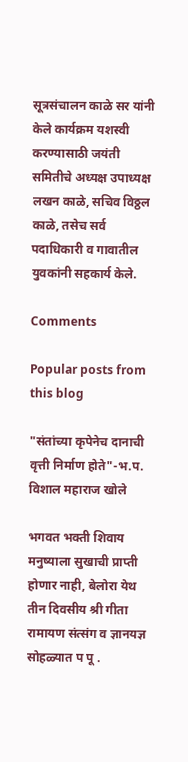सूत्रसंचालन काळे सर यांनी केले कार्यक्रम यशस्वी करण्यासाठी जयंती समितीचे अध्यक्ष उपाध्यक्ष लखन काळे, सचिव विठ्ठल काळे, तसेच सर्व पदाधिकारी व गावातील युवकांनी सहकार्य केले.

Comments

Popular posts from this blog

"संतांच्या कृपेनेच दानाची वृत्ती निर्माण होते"-भ.प. विशाल महाराज खोले

भगवत भक्ती शिवाय मनुष्याला सुखाची प्राप्ती होणार नाही, बेलोरा येथ तीन दिवसीय श्री गीता रामायण संत्संग व ज्ञानयज्ञ सोहळ्यात प पू .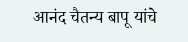आनंद चैतन्य बापू यांचे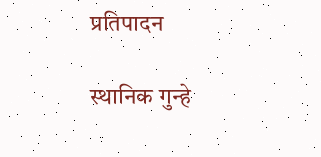प्रतिपादन

स्थानिक गुन्हे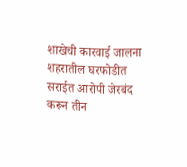शाखेची कारवाई जालना शहरातील घरफोडीत सराईत आरोपी जेरबंद करून तीन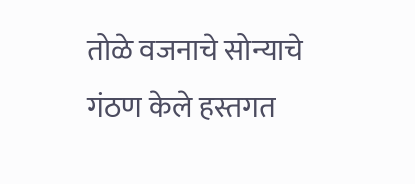तोळे वजनाचे सोन्याचे गंठण केले हस्तगत